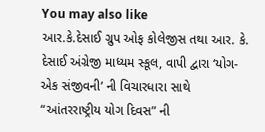You may also like
આર.કે.દેસાઈ ગ્રુપ ઓફ કોલેજીસ તથા આર. કે. દેસાઈ અંગ્રેજી માધ્યમ સ્કૂલ, વાપી દ્વારા ‘યોગ- એક સંજીવની’ ની વિચારધારા સાથે “આંતરરાષ્ટ્રીય યોગ દિવસ” ની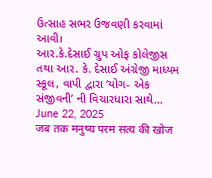ઉત્સાહ સભર ઉજવણી કરવામાં આવી।
આર.કે.દેસાઈ ગ્રુપ ઓફ કોલેજીસ તથા આર. કે. દેસાઈ અંગ્રેજી માધ્યમ સ્કૂલ, વાપી દ્વારા ‘યોગ- એક સંજીવની’ ની વિચારધારા સાથે...
June 22, 2025
जब तक मनुष्य परम सत्य की खोज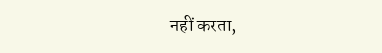नहीं करता,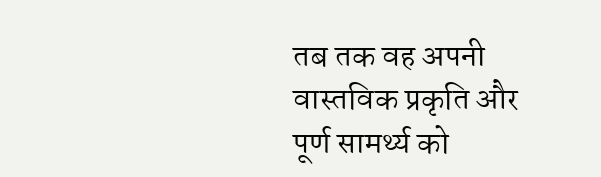तब तक वह अपनी वास्तविक प्रकृति और पूर्ण सामर्थ्य को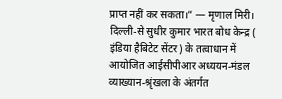प्राप्त नहीं कर सकता।” — मृणाल मिरी।
दिल्ली-से सुधीर कुमार भारत बोध केन्द्र ( इंडिया हैबिटेट सेंटर) के तत्वाधान में आयोजित आईसीपीआर अध्ययन-मंडल व्याख्यान-श्रृंखला के अंतर्गत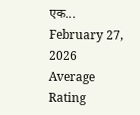एक...
February 27, 2026
Average Rating